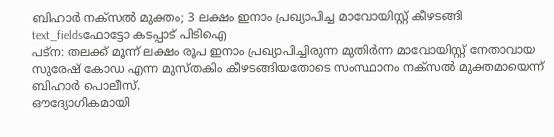ബിഹാർ നക്സൽ മുക്തം; 3 ലക്ഷം ഇനാം പ്രഖ്യാപിച്ച മാവോയിസ്റ്റ് കീഴടങ്ങി
text_fieldsഫോട്ടോ കടപ്പാട് പിടിഐ
പട്ന: തലക്ക് മൂന്ന് ലക്ഷം രൂപ ഇനാം പ്രഖ്യാപിച്ചിരുന്ന മുതിർന്ന മാവോയിസ്റ്റ് നേതാവായ സുരേഷ് കോഡ എന്ന മുസ്തകിം കീഴടങ്ങിയതോടെ സംസ്ഥാനം നക്സൽ മുക്തമായെന്ന് ബിഹാർ പൊലീസ്.
ഔദ്യോഗികമായി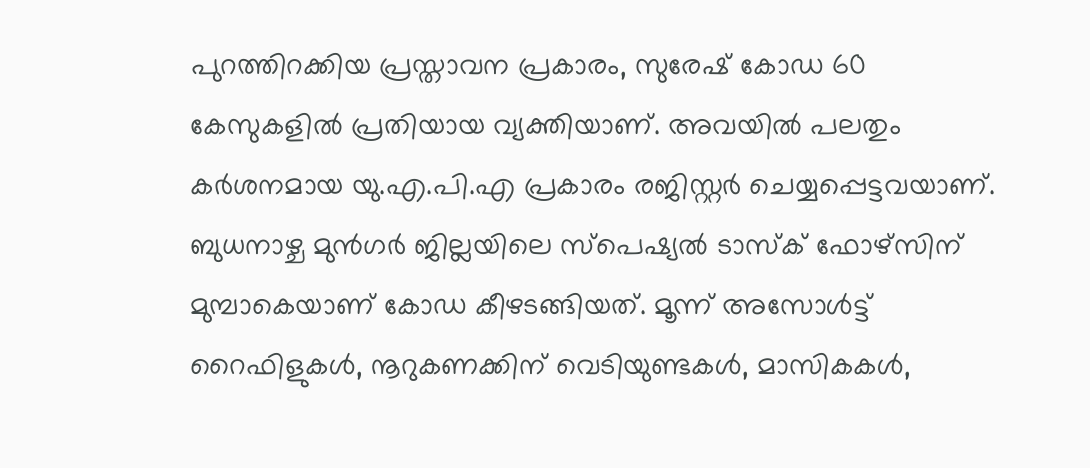പുറത്തിറക്കിയ പ്രസ്താവന പ്രകാരം, സുരേഷ് കോഡ 60 കേസുകളിൽ പ്രതിയായ വ്യക്തിയാണ്. അവയിൽ പലതും കർശനമായ യു.എ.പി.എ പ്രകാരം രജിസ്റ്റർ ചെയ്യപ്പെട്ടവയാണ്. ബുധനാഴ്ച മുൻഗർ ജില്ലയിലെ സ്പെഷ്യൽ ടാസ്ക് ഫോഴ്സിന് മുമ്പാകെയാണ് കോഡ കീഴടങ്ങിയത്. മൂന്ന് അസോൾട്ട് റൈഫിളുകൾ, നൂറുകണക്കിന് വെടിയുണ്ടകൾ, മാസികകൾ,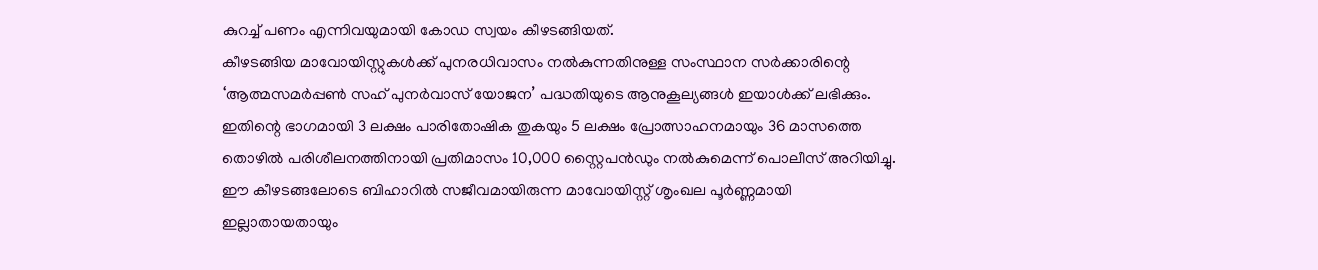കുറച്ച് പണം എന്നിവയുമായി കോഡ സ്വയം കീഴടങ്ങിയത്.
കീഴടങ്ങിയ മാവോയിസ്റ്റുകൾക്ക് പുനരധിവാസം നൽകുന്നതിനുള്ള സംസ്ഥാന സർക്കാരിന്റെ ‘ആത്മസമർപ്പൺ സഹ് പുനർവാസ് യോജന’ പദ്ധതിയുടെ ആനുകൂല്യങ്ങൾ ഇയാൾക്ക് ലഭിക്കും. ഇതിന്റെ ഭാഗമായി 3 ലക്ഷം പാരിതോഷിക തുകയും 5 ലക്ഷം പ്രോത്സാഹനമായും 36 മാസത്തെ തൊഴിൽ പരിശീലനത്തിനായി പ്രതിമാസം 10,000 സ്റ്റൈപൻഡും നൽകുമെന്ന് പൊലീസ് അറിയിച്ചു. ഈ കീഴടങ്ങലോടെ ബിഹാറിൽ സജീവമായിരുന്ന മാവോയിസ്റ്റ് ശൃംഖല പൂർണ്ണമായി ഇല്ലാതായതായും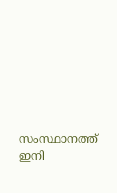സംസ്ഥാനത്ത് ഇനി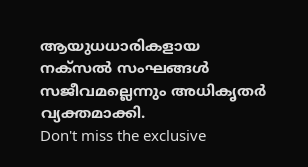ആയുധധാരികളായ നക്സൽ സംഘങ്ങൾ സജീവമല്ലെന്നും അധികൃതർ വ്യക്തമാക്കി.
Don't miss the exclusive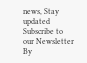news, Stay updated
Subscribe to our Newsletter
By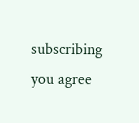subscribing you agree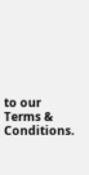to our Terms & Conditions.